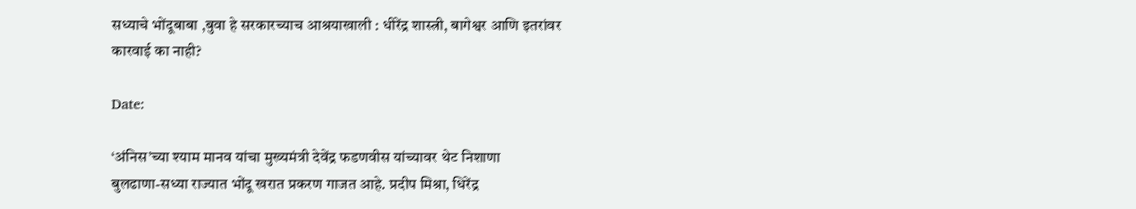सध्याचे भोंदूबाबा ,बुवा हे सरकारच्याच आश्रयाखाली : धीरेंद्र शास्त्री, बागेश्वर आणि इतरांवर कारवाई का नाही?

Date:

‘अंनिस’च्या श्याम मानव यांचा मुख्यमंत्री देवेंद्र फडणवीस यांच्यावर थेट निशाणा
बुलढाणा-सध्या राज्यात भोंदू खरात प्रकरण गाजत आहे. प्रदीप मिश्रा, धिरेंद्र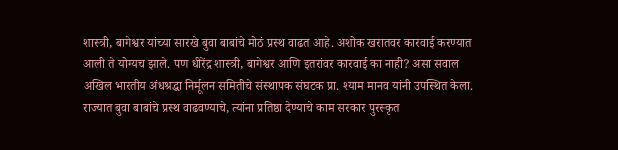शास्त्री, बागेश्वर यांच्या सारखे बुवा बाबांचे मोठं प्रस्थ वाढत आहे. अशोक खरातवर कारवाई करण्यात आली ते योग्यच झाले. पण धीरेंद्र शास्त्री, बागेश्वर आणि इतरांवर कारवाई का नाही? असा सवाल अखिल भारतीय अंधश्रद्धा निर्मूलन समितीचे संस्थापक संघटक प्रा. श्याम मानव यांनी उपस्थित केला. राज्यात बुवा बाबांचे प्रस्थ वाढवण्याचे, त्यांना प्रतिष्ठा देण्याचे काम सरकार पुरस्कृत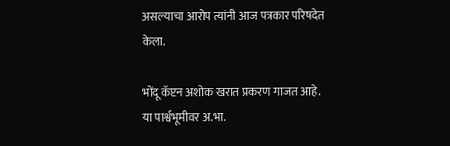असल्याचा आरोप त्यांनी आज पत्रकार परिषदेत केला.

भोंदू कॅप्टन अशोक खरात प्रकरण गाजत आहे. या पार्श्वभूमीवर अ.भा.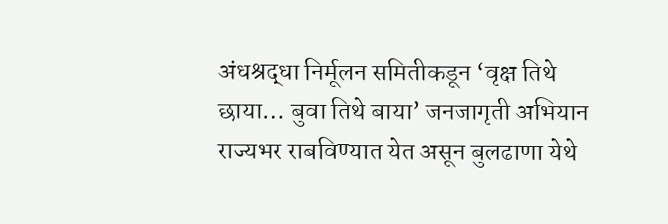अंधश्रद्धा निर्मूलन समितीकडून ‘वृक्ष तिथे छाया… बुवा तिथे बाया’ जनजागृती अभियान राज्यभर राबविण्यात येत असून बुलढाणा येथे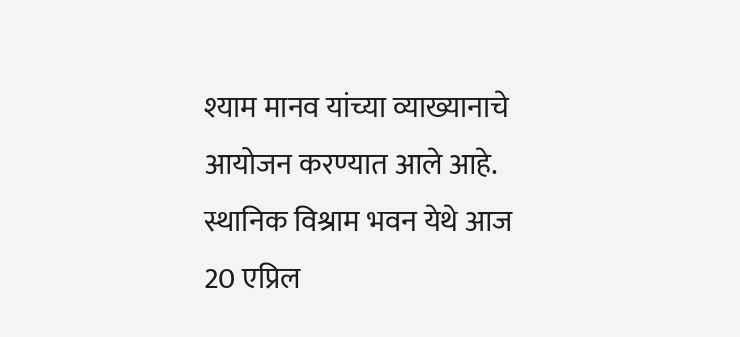श्याम मानव यांच्या व्याख्यानाचे आयोजन करण्यात आले आहे. स्थानिक विश्राम भवन येथे आज 20 एप्रिल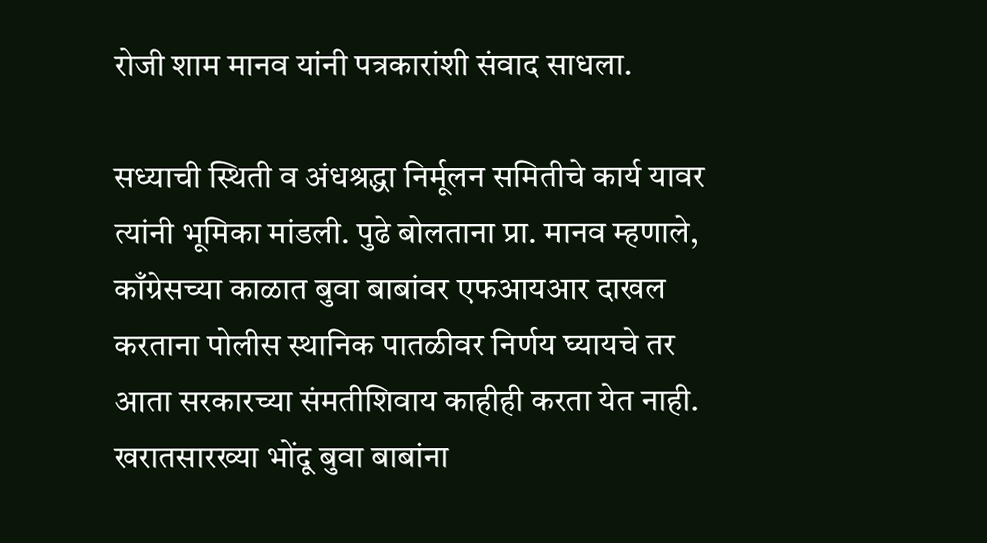रोजी शाम मानव यांनी पत्रकारांशी संवाद साधला.

सध्याची स्थिती व अंधश्रद्धा निर्मूलन समितीचे कार्य यावर त्यांनी भूमिका मांडली. पुढे बोलताना प्रा. मानव म्हणाले, काँग्रेसच्या काळात बुवा बाबांवर एफआयआर दाखल करताना पोलीस स्थानिक पातळीवर निर्णय घ्यायचे तर आता सरकारच्या संमतीशिवाय काहीही करता येत नाही. खरातसारख्या भोंदू बुवा बाबांना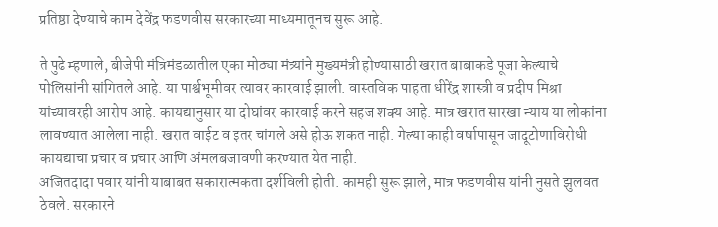प्रतिष्ठा देण्याचे काम देवेंद्र फडणवीस सरकारच्या माध्यमातूनच सुरू आहे.

ते पुढे म्हणाले, बीजेपी मंत्रिमंडळातील एका मोठ्या मंत्र्यांने मुख्यमंत्री होण्यासाठी खरात बाबाकडे पूजा केल्याचे पोलिसांनी सांगितले आहे. या पार्श्वभूमीवर त्यावर कारवाई झाली. वास्तविक पाहता धीरेंद्र शास्त्री व प्रदीप मिश्रा यांच्यावरही आरोप आहे. कायद्यानुसार या दोघांवर कारवाई करने सहज शक्य आहे. मात्र खरात सारखा न्याय या लोकांना लावण्यात आलेला नाही. खरात वाईट व इतर चांगले असे होऊ शकत नाही. गेल्या काही वर्षापासून जादूटोणाविरोधी कायद्याचा प्रचार व प्रचार आणि अंमलबजावणी करण्यात येत नाही.
अजितदादा पवार यांनी याबाबत सकारात्मकता दर्शविली होती. कामही सुरू झाले, मात्र फडणवीस यांनी नुसते झुलवत ठेवले. सरकारने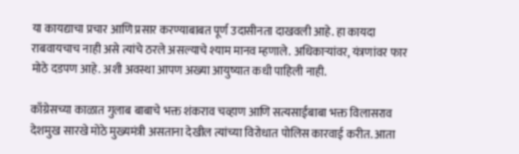या कायद्याचा प्रचार आणि प्रसार करण्याबाबत पूर्ण उदासीनता दाखवली आहे. हा कायदा राबवायचाच नाही असे त्यांचे ठरले असल्याचे श्याम मानव म्हणाले. अधिकाऱ्यांवर, यंत्रणांवर फार मोठे दडपण आहे. अशी अवस्था आपण अख्या आयुष्यात कधी पाहिली नाही.

काँग्रेसच्या काळात गुलाब बाबाचे भक्त शंकराव चव्हाण आणि सत्यसाईबाबा भक्त विलासराव देशमुख सारखे मोठे मुख्यमंत्री असताना देखील त्यांच्या विरोधात पोलिस कारवाई करीत. आता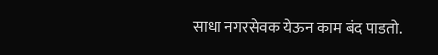साधा नगरसेवक येऊन काम बंद पाडतो.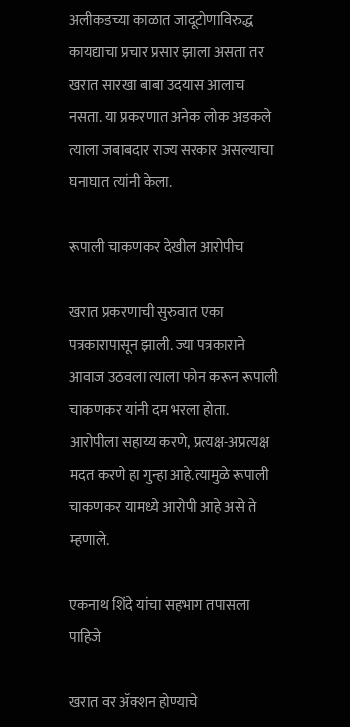अलीकडच्या काळात जादूटोणाविरुद्ध कायद्याचा प्रचार प्रसार झाला असता तर खरात सारखा बाबा उदयास आलाच नसता. या प्रकरणात अनेक लोक अडकले त्याला जबाबदार राज्य सरकार असल्याचा घनाघात त्यांनी केला.

रूपाली चाकणकर देखील आरोपीच

खरात प्रकरणाची सुरुवात एका पत्रकारापासून झाली. ज्या पत्रकाराने आवाज उठवला त्याला फोन करून रूपाली चाकणकर यांनी दम भरला होता. आरोपीला सहाय्य करणे, प्रत्यक्ष-अप्रत्यक्ष मदत करणे हा गुन्हा आहे.त्यामुळे रूपाली चाकणकर यामध्ये आरोपी आहे असे ते म्हणाले.

एकनाथ शिंदे यांचा सहभाग तपासला पाहिजे

खरात वर ॲक्शन होण्याचे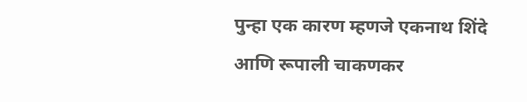पुन्हा एक कारण म्हणजे एकनाथ शिंदे आणि रूपाली चाकणकर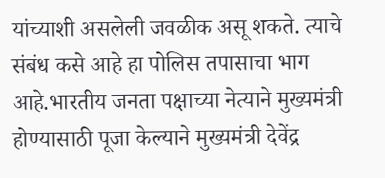यांच्याशी असलेली जवळीक असू शकते. त्याचे संबंध कसे आहे हा पोलिस तपासाचा भाग आहे.भारतीय जनता पक्षाच्या नेत्याने मुख्यमंत्री होण्यासाठी पूजा केल्याने मुख्यमंत्री देवेंद्र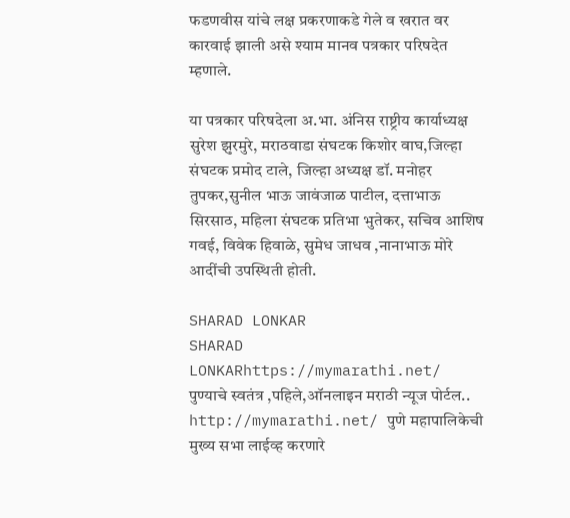फडणवीस यांचे लक्ष प्रकरणाकडे गेले व खरात वर कारवाई झाली असे श्याम मानव पत्रकार परिषदेत म्हणाले.

या पत्रकार परिषदेला अ.भा. अंनिस राष्ट्रीय कार्याध्यक्ष सुरेश झुरमुरे, मराठवाडा संघटक किशोर वाघ,जिल्हा संघटक प्रमोद टाले, जिल्हा अध्यक्ष डॉ. मनोहर तुपकर,सुनील भाऊ जावंजाळ पाटील, दत्ताभाऊ सिरसाठ, महिला संघटक प्रतिभा भुतेकर, सचिव आशिष गवई, विवेक हिवाळे, सुमेध जाधव ,नानाभाऊ मोरे आदींची उपस्थिती होती.

SHARAD LONKAR
SHARAD LONKARhttps://mymarathi.net/
पुण्याचे स्वतंत्र ,पहिले,ऑनलाइन मराठी न्यूज पोर्टल.. http://mymarathi.net/ पुणे महापालिकेची मुख्य सभा लाईव्ह करणारे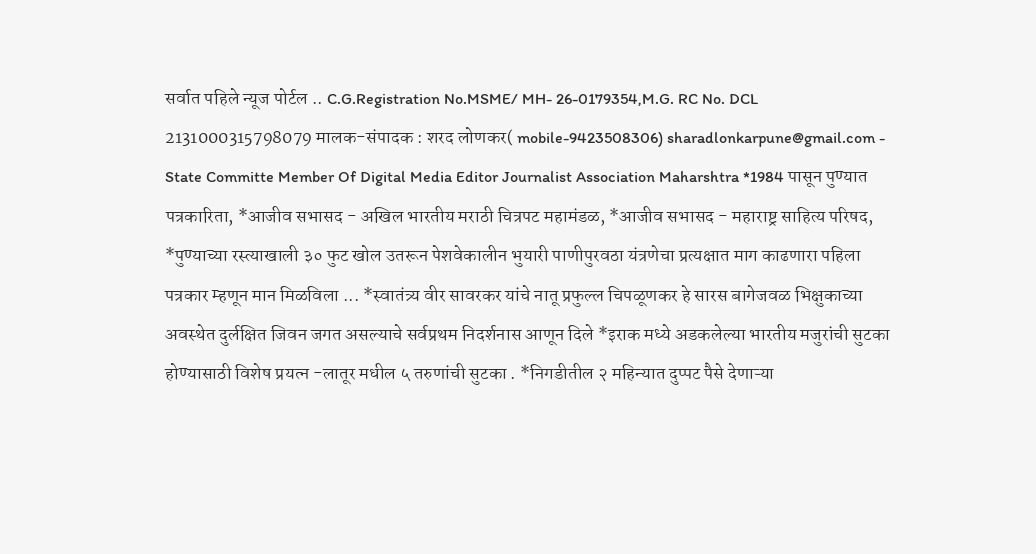सर्वात पहिले न्यूज पोर्टल .. C.G.Registration No.MSME/ MH- 26-0179354,M.G. RC No. DCL 2131000315798079 मालक-संपादक : शरद लोणकर( mobile-9423508306) sharadlonkarpune@gmail.com - State Committe Member Of Digital Media Editor Journalist Association Maharshtra *1984 पासून पुण्यात पत्रकारिता, *आजीव सभासद - अखिल भारतीय मराठी चित्रपट महामंडळ, *आजीव सभासद - महाराष्ट्र साहित्य परिषद, *पुण्याच्या रस्त्याखाली ३० फुट खोल उतरून पेशवेकालीन भुयारी पाणीपुरवठा यंत्रणेचा प्रत्यक्षात माग काढणारा पहिला पत्रकार म्हणून मान मिळविला ... *स्वातंत्र्य वीर सावरकर यांचे नातू प्रफुल्ल चिपळूणकर हे सारस बागेजवळ भिक्षुकाच्या अवस्थेत दुर्लक्षित जिवन जगत असल्याचे सर्वप्रथम निदर्शनास आणून दिले *इराक मध्ये अडकलेल्या भारतीय मजुरांची सुटका होण्यासाठी विशेष प्रयत्न -लातूर मधील ५ तरुणांची सुटका . *निगडीतील २ महिन्यात दुप्पट पैसे देणाऱ्या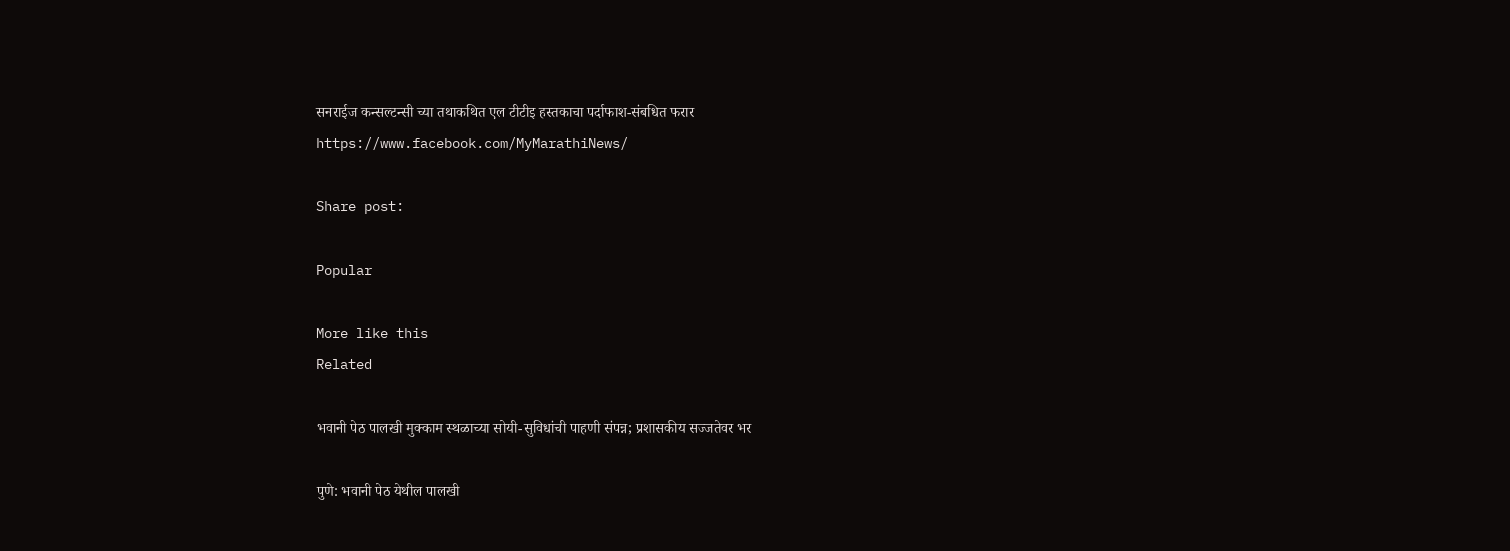सनराईज कन्सल्टन्सी च्या तथाकथित एल टीटीइ हस्तकाचा पर्दाफाश-संबधित फरार https://www.facebook.com/MyMarathiNews/

Share post:

Popular

More like this
Related

भवानी पेठ पालखी मुक्काम स्थळाच्या सोयी-सुविधांची पाहणी संपन्न; प्रशासकीय सज्जतेवर भर

पुणे: भवानी पेठ येथील पालखी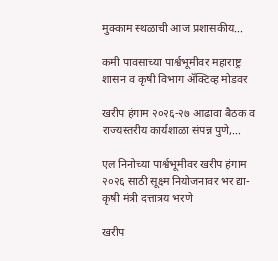मुक्काम स्थळाची आज प्रशासकीय...

कमी पावसाच्या पार्श्वभूमीवर महाराष्ट्र शासन व कृषी विभाग ॲक्टिव्ह मोडवर

खरीप हंगाम २०२६-२७ आढावा बैठक व राज्यस्तरीय कार्यशाळा संपन्न पुणे,...

एल निनोच्या पार्श्वभूमीवर खरीप हंगाम २०२६ साठी सूक्ष्म नियोजनावर भर द्या-कृषी मंत्री दत्तात्रय भरणे

खरीप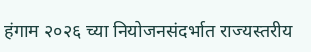हंगाम २०२६ च्या नियोजनसंदर्भात राज्यस्तरीय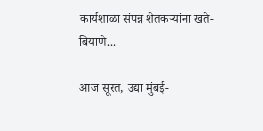कार्यशाळा संपन्न शेतकऱ्यांना खते-बियाणे...

आज सूरत, उद्या मुंबई-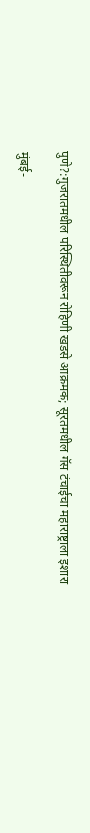पुणे?:गुजरातमधील परिस्थितीवरून रोहिणी खडसे आक्रमक; सूरतमधील गॅस टंचाईचा महाराष्ट्राला इशारा

मुंबई-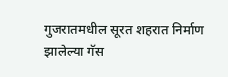गुजरातमधील सूरत शहरात निर्माण झालेल्या गॅस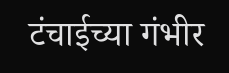टंचाईच्या गंभीर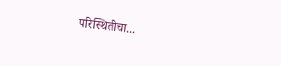परिस्थितीचा...